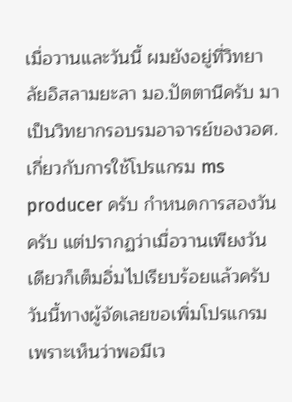เมื่อวานและวันนี้ ผมยังอยู่ที่วิทยาลัยอิสลามยะลา มอ.ปัตตานีครับ มาเป็นวิทยากรอบรมอาจารย์ของวอศ. เกี่ยวกับการใช้โปรแกรม ms producer ครับ กำหนดการสองวันครับ แต่ปรากฏว่าเมื่อวานเพียงวันเดียวก็เต็มอิ่มไปเรียบร้อยแล้วครับ วันนี้ทางผู้จัดเลยขอเพิ่มโปรแกรมเพราะเห็นว่าพอมีเว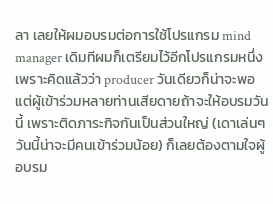ลา เลยให้ผมอบรมต่อการใช้โปรแกรม mind manager เดิมทีผมก็เตรียมไว้อีกโปรแกรมหนึ่ง เพราะคิดแล้วว่า producer วันเดียวก็น่าจะพอ แต่ผู้เข้าร่วมหลายท่านเสียดายถ้าจะให้อบรมวันนี้ เพราะติดภาระกิจกันเป็นส่วนใหญ่ (เดาเล่นๆ วันนี้น่าจะมีคนเข้าร่วมน้อย) ก็เลยต้องตามใจผู้อบรม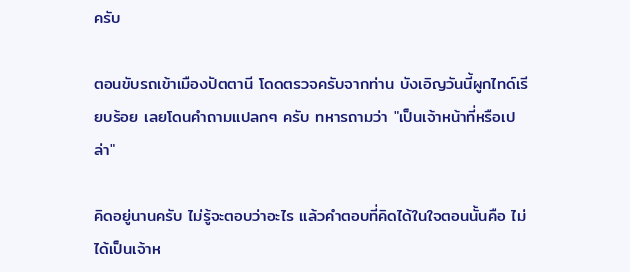ครับ

ตอนขับรถเข้าเมืองปัตตานี โดดตรวจครับจากท่าน บังเอิญวันนี้ผูกไทด์เรียบร้อย เลยโดนคำถามแปลกๆ ครับ ทหารถามว่า "เป็นเจ้าหน้าที่หรือเปล่า"

คิดอยู่นานครับ ไม่รู้จะตอบว่าอะไร แล้วคำตอบที่คิดได้ในใจตอนนั้นคือ ไม่ได้เป็นเจ้าห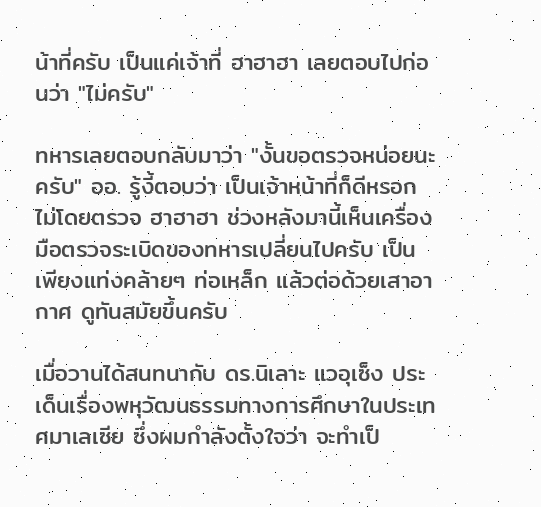น้าที่ครับ เป็นแค่เจ้าที่ ฮาฮาฮา เลยตอบไปก่อนว่า "ไม่ครับ"

ทหารเลยตอบกลับมาว่า "งั้นขอตรวจหน่อยนะครับ" ออ. รู้งี้ตอบว่า เป็นเจ้าหน้าที่ก็ดีหรอก ไม่โดยตรวจ ฮาฮาฮา ช่วงหลังมานี้เห็นเครื่องมือตรวจระเบิดของทหารเปลี่ยนไปครับ เป็นเพียงแท่งคล้ายๆ ท่อเหล็ก แล้วต่อด้วยเสาอากาศ ดูทันสมัยขึ้นครับ

เมื่อวานได้สนทนากับ ดร.นิเลาะ แวอุเซ็ง ประเด็นเรื่องพหุวัฒนธรรมทางการศึกษาในประเทศมาเลเซีย ซึ่งผมกำลังตั้งใจว่า จะทำเป็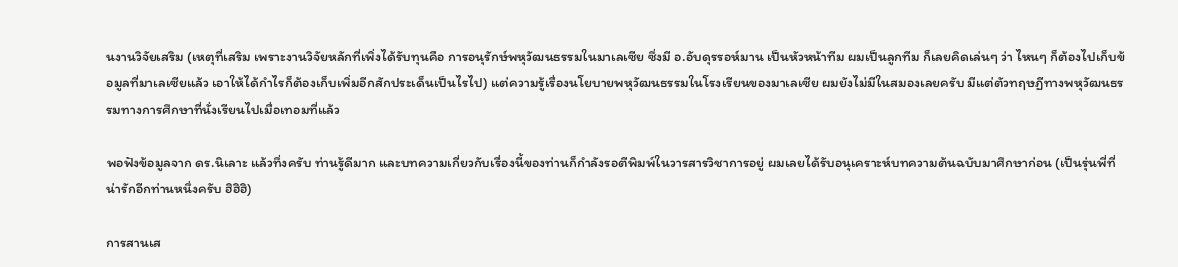นงานวิจัยเสริม (เหตุที่เสริม เพราะงานวิจัยหลักที่เพิ่งได้รับทุนคือ การอนุรักษ์พหุวัฒนธรรมในมาเลเซีย ซึ่งมี อ.อับดุรรอห์มาน เป็นหัวหน้าทีม ผมเป็นลูกทีม ก็เลยคิดเล่นๆ ว่า ไหนๆ ก็ต้องไปเก็บข้อมูลที่มาเลเซียแล้ว เอาให้ได้กำไรก็ต้องเก็บเพิ่มอีกสักประเด็นเป็นไรไป) แต่ความรู้เรื่องนโยบายพหุวัฒนธรรมในโรงเรียนของมาเลเซีย ผมยังไม่มีในสมองเลยครับ มีแต่ตัวทฤษฏีทางพหุวัฒนธรรมทางการศึกษาที่นั่งเรียนไปเมื่อเทอมที่แล้ว

พอฟังข้อมูลจาก ดร.นิเลาะ แล้วทึ่งครับ ท่านรู้ดีมาก และบทความเกี่ยวกับเรื่องนี้ของท่านก็กำลังรอตีพิมพ์ในวารสารวิชาการอยู่ ผมเลยได้รับอนุเคราะห์บทความต้นฉบับมาศึกษาก่อน (เป็นรุ่นพี่ที่น่ารักอีกท่านหนึ่งครับ ฮิฮิฮิ)

การสานเส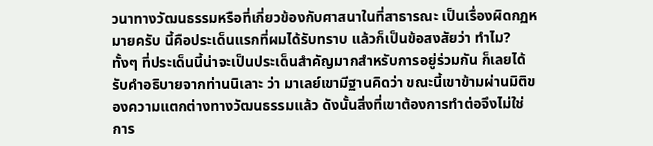วนาทางวัฒนธรรมหรือที่เกี่ยวข้องกับศาสนาในที่สาธารณะ เป็นเรื่องผิดกฏหมายครับ นี้คือประเด็นแรกที่ผมได้รับทราบ แล้วก็เป็นข้อสงสัยว่า ทำไม? ทั้งๆ ที่ประเด็นนี้น่าจะเป็นประเด็นสำคัญมากสำหรับการอยู่ร่วมกัน ก็เลยได้รับคำอธิบายจากท่านนิเลาะ ว่า มาเลย์เขามีฐานคิดว่า ขณะนี้เขาข้ามผ่านมิติของความแตกต่างทางวัฒนธรรมแล้ว ดังนั้นสิ่งที่เขาต้องการทำต่อจึงไม่ใช่การ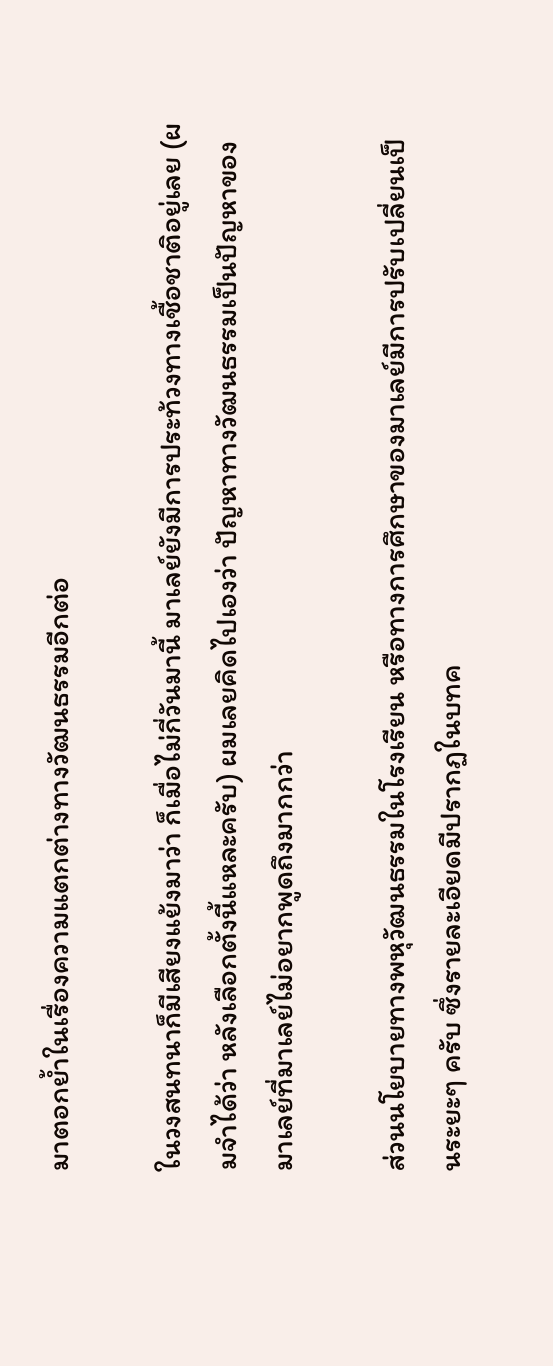มาตอกย้ำในเรื่องความแตกต่างทางวัฒนธรรมอีกต่อ

ในวงสนทนาก็มีเสียงแย้งมาว่า ก็เมื่อไม่กี่วันมานี้ มาเลย์ยังมีการประท้วงทางเชื้อชาติอยู่เลย (ผมจำได้ว่า หลังเลือกตั้งนี้แหละครับ) ผมเลยคิดไปเองว่า ปัญหาทางวัฒนธรรมเป็นปัญหาของมาเลย์ที่มาเลย์ไม่อยากพูดถึงมากกว่า

ส่วนนโยบายทางพหุวัฒนธรรมในโรงเรียน หรือทางการศึกษาของมาเลย์มีการปรับเปลี่ยนเป็นระยะๆ ครับ ซึ่งรายละเอียดมีปรากฏในบทค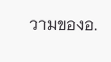วามของอ.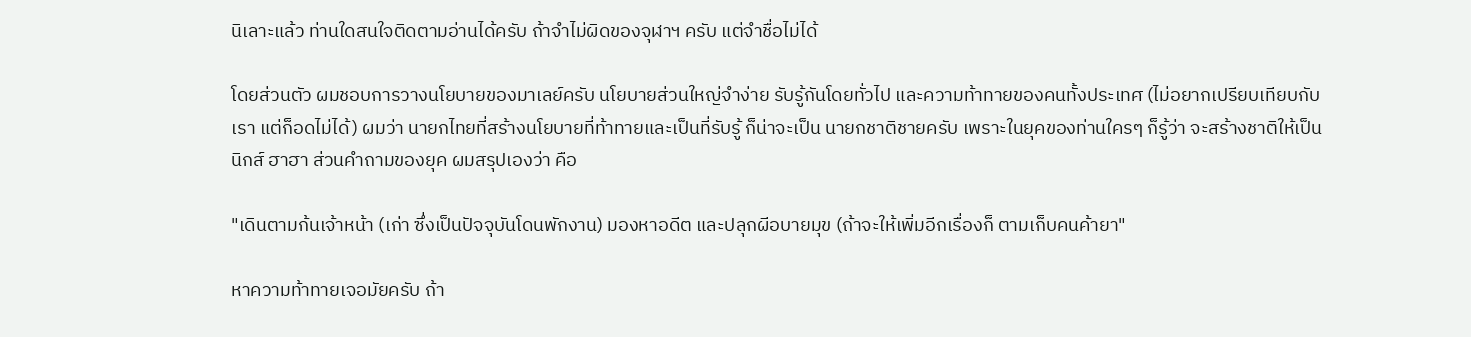นิเลาะแล้ว ท่านใดสนใจติดตามอ่านได้ครับ ถ้าจำไม่ผิดของจุฬาฯ ครับ แต่จำชื่อไม่ได้

โดยส่วนตัว ผมชอบการวางนโยบายของมาเลย์ครับ นโยบายส่วนใหญ่จำง่าย รับรู้กันโดยทั่วไป และความท้าทายของคนทั้งประเทศ (ไม่อยากเปรียบเทียบกับเรา แต่ก็อดไม่ได้) ผมว่า นายกไทยที่สร้างนโยบายที่ท้าทายและเป็นที่รับรู้ ก็น่าจะเป็น นายกชาติชายครับ เพราะในยุคของท่านใครๆ ก็รู้ว่า จะสร้างชาติให้เป็นนิกส์ ฮาฮา ส่วนคำถามของยุค ผมสรุปเองว่า คือ

"เดินตามก้นเจ้าหน้า (เก่า ซึ่งเป็นปัจจุบันโดนพักงาน) มองหาอดีต และปลุกผีอบายมุข (ถ้าจะให้เพิ่มอีกเรื่องก็ ตามเก็บคนค้ายา"

หาความท้าทายเจอมัยครับ ถ้า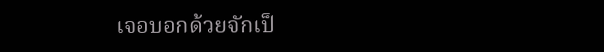เจอบอกด้วยจักเป็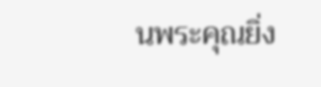นพระคุณยิ่ง